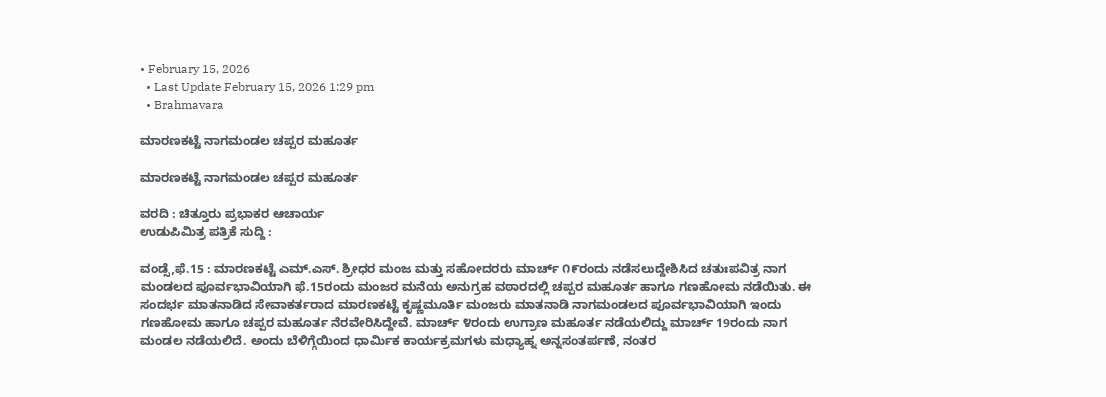• February 15, 2026
  • Last Update February 15, 2026 1:29 pm
  • Brahmavara

ಮಾರಣಕಟ್ಟೆ ನಾಗಮಂಡಲ ಚಪ್ಪರ ಮಹೂರ್ತ

ಮಾರಣಕಟ್ಟೆ ನಾಗಮಂಡಲ ಚಪ್ಪರ ಮಹೂರ್ತ

ವರದಿ : ಚಿತ್ತೂರು ಪ್ರಭಾಕರ ಆಚಾರ್ಯ
ಉಡುಪಿಮಿತ್ರ ಪತ್ರಿಕೆ ಸುದ್ದಿ :

ವಂಡ್ಸೆ,ಫೆ.15 : ಮಾರಣಕಟ್ಟೆ ಎಮ್.ಎಸ್. ಶ್ರೀಧರ ಮಂಜ ಮತ್ತು ಸಹೋದರರು ಮಾರ್ಚ್ ೧೯ರಂದು ನಡೆಸಲುದ್ದೇಶಿಸಿದ ಚತುಃಪವಿತ್ರ ನಾಗ ಮಂಡಲದ ಪೂರ್ವಭಾವಿಯಾಗಿ ಫೆ.15ರಂದು ಮಂಜರ ಮನೆಯ ಅನುಗ್ರಹ ವಠಾರದಲ್ಲಿ ಚಪ್ಪರ ಮಹೂರ್ತ ಹಾಗೂ ಗಣಹೋಮ ನಡೆಯಿತು. ಈ ಸಂದರ್ಭ ಮಾತನಾಡಿದ ಸೇವಾಕರ್ತರಾದ ಮಾರಣಕಟ್ಟೆ ಕೃಷ್ಣಮೂರ್ತಿ ಮಂಜರು ಮಾತನಾಡಿ ನಾಗಮಂಡಲದ ಪೂರ್ವಭಾವಿಯಾಗಿ ಇಂದು ಗಣಹೋಮ ಹಾಗೂ ಚಪ್ಪರ ಮಹೂರ್ತ ನೆರವೇರಿಸಿದ್ದೇವೆ. ಮಾರ್ಚ್ ೪ರಂದು ಉಗ್ರಾಣ ಮಹೂರ್ತ ನಡೆಯಲಿದ್ದು ಮಾರ್ಚ್ 19ರಂದು ನಾಗ ಮಂಡಲ ನಡೆಯಲಿದೆ. ಅಂದು ಬೆಳಿಗ್ಗೆಯಿಂದ ಧಾರ್ಮಿಕ ಕಾರ್ಯಕ್ರಮಗಳು ಮಧ್ಯಾಹ್ನ ಅನ್ನಸಂತರ್ಪಣೆ, ನಂತರ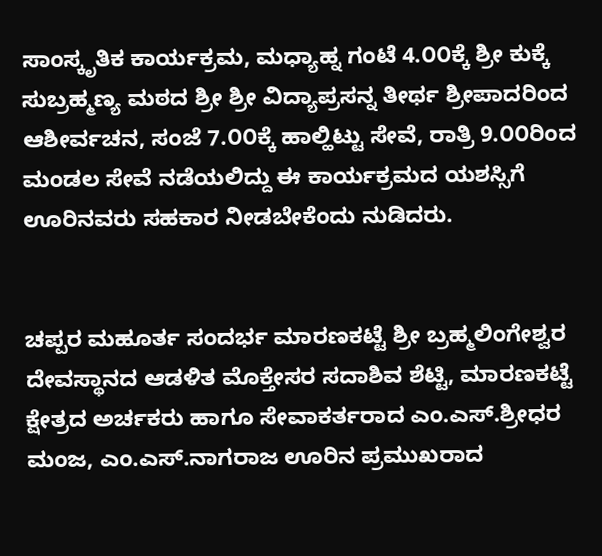ಸಾಂಸ್ಕೃತಿಕ ಕಾರ್ಯಕ್ರಮ, ಮಧ್ಯಾಹ್ನ ಗಂಟೆ 4.೦೦ಕ್ಕೆ ಶ್ರೀ ಕುಕ್ಕೆ ಸುಬ್ರಹ್ಮಣ್ಯ ಮಠದ ಶ್ರೀ ಶ್ರೀ ವಿದ್ಯಾಪ್ರಸನ್ನ ತೀರ್ಥ ಶ್ರೀಪಾದರಿಂದ ಆಶೀರ್ವಚನ, ಸಂಜೆ 7.೦೦ಕ್ಕೆ ಹಾಲ್ಹಿಟ್ಟು ಸೇವೆ, ರಾತ್ರಿ 9.೦೦ರಿಂದ ಮಂಡಲ ಸೇವೆ ನಡೆಯಲಿದ್ದು ಈ ಕಾರ್ಯಕ್ರಮದ ಯಶಸ್ಸಿಗೆ ಊರಿನವರು ಸಹಕಾರ ನೀಡಬೇಕೆಂದು ನುಡಿದರು.


ಚಪ್ಪರ ಮಹೂರ್ತ ಸಂದರ್ಭ ಮಾರಣಕಟ್ಟೆ ಶ್ರೀ ಬ್ರಹ್ಮಲಿಂಗೇಶ್ವರ ದೇವಸ್ಥಾನದ ಆಡಳಿತ ಮೊಕ್ತೇಸರ ಸದಾಶಿವ ಶೆಟ್ಟಿ, ಮಾರಣಕಟ್ಟೆ ಕ್ಷೇತ್ರದ ಅರ್ಚಕರು ಹಾಗೂ ಸೇವಾಕರ್ತರಾದ ಎಂ.ಎಸ್.ಶ್ರೀಧರ ಮಂಜ, ಎಂ.ಎಸ್.ನಾಗರಾಜ ಊರಿನ ಪ್ರಮುಖರಾದ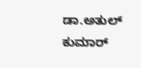ಡಾ.ಅತುಲ್ ಕುಮಾರ್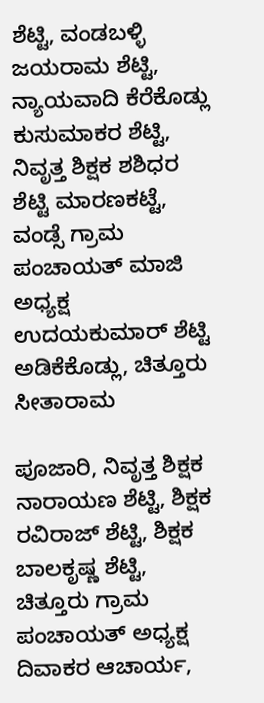ಶೆಟ್ಟಿ, ವಂಡಬಳ್ಳಿ ಜಯರಾಮ ಶೆಟ್ಟಿ, ನ್ಯಾಯವಾದಿ ಕೆರೆಕೊಡ್ಲು ಕುಸುಮಾಕರ ಶೆಟ್ಟಿ, ನಿವೃತ್ತ ಶಿಕ್ಷಕ ಶಶಿಧರ ಶೆಟ್ಟಿ ಮಾರಣಕಟ್ಟೆ, ವಂಡ್ಸೆ ಗ್ರಾಮ ಪಂಚಾಯತ್ ಮಾಜಿ ಅಧ್ಯಕ್ಷ ಉದಯಕುಮಾರ್ ಶೆಟ್ಟಿ ಅಡಿಕೆಕೊಡ್ಲು, ಚಿತ್ತೂರು ಸೀತಾರಾಮ

ಪೂಜಾರಿ, ನಿವೃತ್ತ ಶಿಕ್ಷಕ ನಾರಾಯಣ ಶೆಟ್ಟಿ, ಶಿಕ್ಷಕ ರವಿರಾಜ್ ಶೆಟ್ಟಿ, ಶಿಕ್ಷಕ ಬಾಲಕೃಷ್ಣ ಶೆಟ್ಟಿ, ಚಿತ್ತೂರು ಗ್ರಾಮ ಪಂಚಾಯತ್ ಅಧ್ಯಕ್ಷ ದಿವಾಕರ ಆಚಾರ್ಯ,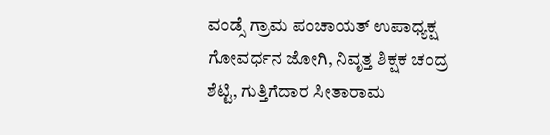ವಂಡ್ಸೆ ಗ್ರಾಮ ಪಂಚಾಯತ್ ಉಪಾಧ್ಯಕ್ಷ ಗೋವರ್ಧನ ಜೋಗಿ, ನಿವೃತ್ತ ಶಿಕ್ಷಕ ಚಂದ್ರ ಶೆಟ್ಟಿ, ಗುತ್ತಿಗೆದಾರ ಸೀತಾರಾಮ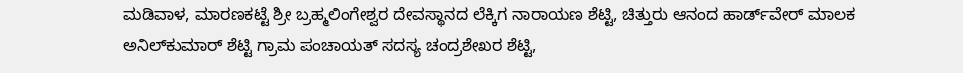ಮಡಿವಾಳ, ಮಾರಣಕಟ್ಟೆ ಶ್ರೀ ಬ್ರಹ್ಮಲಿಂಗೇಶ್ವರ ದೇವಸ್ಥಾನದ ಲೆಕ್ಕಿಗ ನಾರಾಯಣ ಶೆಟ್ಟಿ, ಚಿತ್ತುರು ಆನಂದ ಹಾರ್ಡ್‌ವೇರ್ ಮಾಲಕ ಅನಿಲ್‌ಕುಮಾರ್ ಶೆಟ್ಟಿ ಗ್ರಾಮ ಪಂಚಾಯತ್ ಸದಸ್ಯ ಚಂದ್ರಶೇಖರ ಶೆಟ್ಟಿ,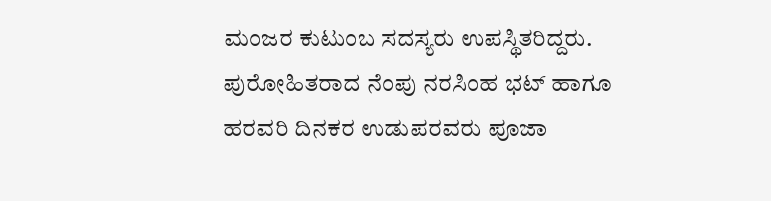ಮಂಜರ ಕುಟುಂಬ ಸದಸ್ಯರು ಉಪಸ್ಥಿತರಿದ್ದರು.
ಪುರೋಹಿತರಾದ ನೆಂಪು ನರಸಿಂಹ ಭಟ್ ಹಾಗೂ ಹರವರಿ ದಿನಕರ ಉಡುಪರವರು ಪೂಜಾ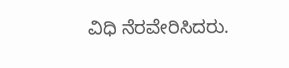ವಿಧಿ ನೆರವೇರಿಸಿದರು.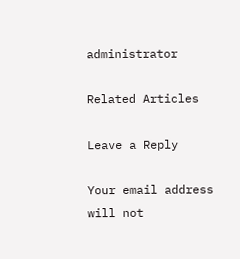administrator

Related Articles

Leave a Reply

Your email address will not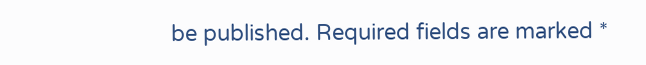be published. Required fields are marked *